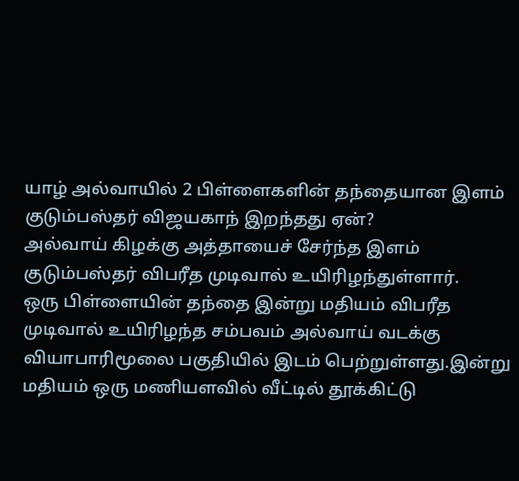யாழ் அல்வாயில் 2 பிள்ளைகளின் தந்தையான இளம் குடும்பஸ்தர் விஜயகாந் இறந்தது ஏன்?
அல்வாய் கிழக்கு அத்தாயைச் சேர்ந்த இளம் குடும்பஸ்தர் விபரீத முடிவால் உயிரிழந்துள்ளார்.
ஒரு பிள்ளையின் தந்தை இன்று மதியம் விபரீத முடிவால் உயிரிழந்த சம்பவம் அல்வாய் வடக்கு வியாபாரிமூலை பகுதியில் இடம் பெற்றுள்ளது.இன்று மதியம் ஒரு மணியளவில் வீட்டில் தூக்கிட்டு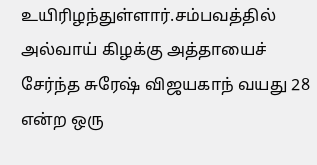உயிரிழந்துள்ளார்.சம்பவத்தில் அல்வாய் கிழக்கு அத்தாயைச் சேர்ந்த சுரேஷ் விஜயகாந் வயது 28 என்ற ஒரு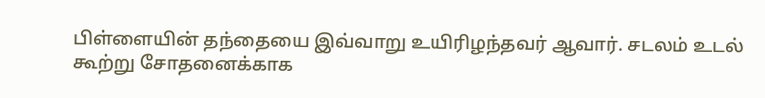பிள்ளையின் தந்தையை இவ்வாறு உயிரிழந்தவர் ஆவார். சடலம் உடல் கூற்று சோதனைக்காக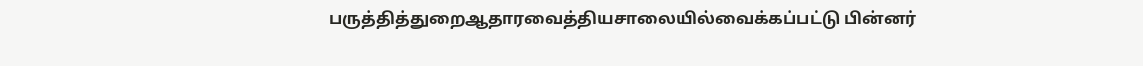பருத்தித்துறைஆதாரவைத்தியசாலையில்வைக்கப்பட்டு பின்னர்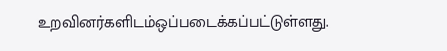உறவினர்களிடம்ஒப்படைக்கப்பட்டுள்ளது.